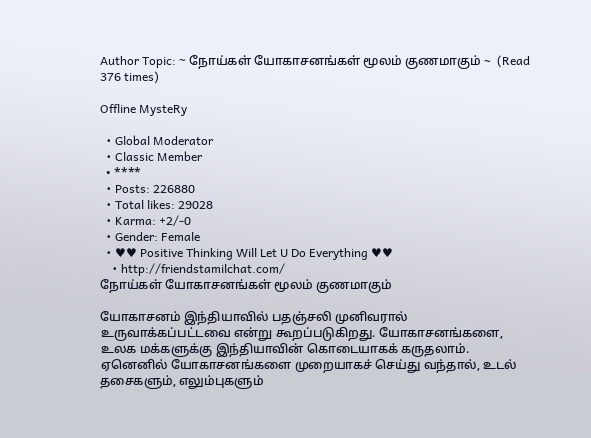Author Topic: ~ நோய்கள் யோகாசனங்கள் மூலம் குணமாகும் ~  (Read 376 times)

Offline MysteRy

  • Global Moderator
  • Classic Member
  • ****
  • Posts: 226880
  • Total likes: 29028
  • Karma: +2/-0
  • Gender: Female
  • ♥♥ Positive Thinking Will Let U Do Everything ♥♥
    • http://friendstamilchat.com/
நோய்கள் யோகாசனங்கள் மூலம் குணமாகும்

யோகாசனம் இந்தியாவில் பதஞ்சலி முனிவரால் உருவாக்கப்பட்டவை என்று கூறப்படுகிறது. யோகாசனங்களை, உலக மக்களுக்கு இந்தியாவின் கொடையாகக் கருதலாம்.
ஏனெனில் யோகாசனங்களை முறையாகச் செய்து வந்தால், உடல் தசைகளும், எலும்புகளும்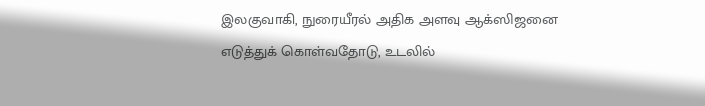இலகுவாகி, நுரையீரல் அதிக அளவு ஆக்ஸிஜனை எடுத்துக் கொள்வதோடு, உடலில்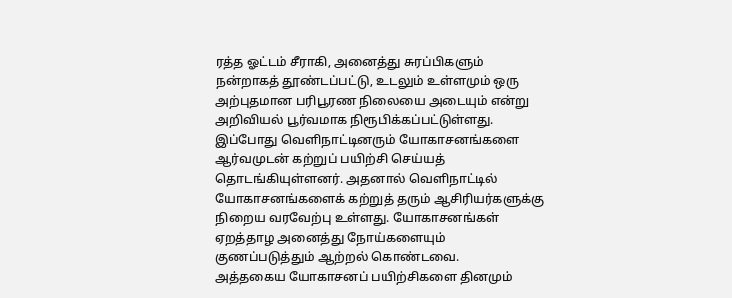ரத்த ஓட்டம் சீராகி, அனைத்து சுரப்பிகளும் நன்றாகத் தூண்டப்பட்டு, உடலும் உள்ளமும் ஒரு அற்புதமான பரிபூரண நிலையை அடையும் என்று அறிவியல் பூர்வமாக நிரூபிக்கப்பட்டுள்ளது.
இப்போது வெளிநாட்டினரும் யோகாசனங்களை ஆர்வமுடன் கற்றுப் பயிற்சி செய்யத் தொடங்கியுள்ளனர். அதனால் வெளிநாட்டில் யோகாசனங்களைக் கற்றுத் தரும் ஆசிரியர்களுக்கு நிறைய வரவேற்பு உள்ளது. யோகாசனங்கள் ஏறத்தாழ அனைத்து நோய்களையும் குணப்படுத்தும் ஆற்றல் கொண்டவை.
அத்தகைய யோகாசனப் பயிற்சிகளை தினமும்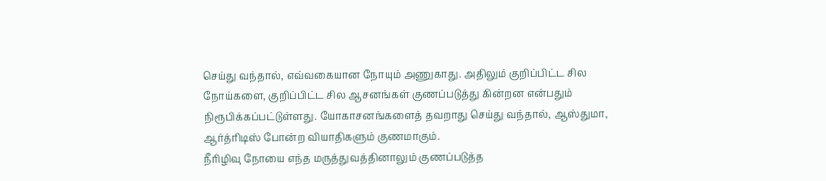செய்து வந்தால், எவ்வகையான நோயும் அணுகாது. அதிலும் குறிப்பிட்ட சில நோய்களை, குறிப்பிட்ட சில ஆசனங்கள் குணப்படுத்து கின்றன என்பதும் நிரூபிக்கப்பட்டுள்ளது. யோகாசனங்களைத் தவறாது செய்து வந்தால், ஆஸ்துமா, ஆர்த்ரிடிஸ் போன்ற வியாதிகளும் குணமாகும்.
நீரிழிவு நோயை எந்த மருத்துவத்தினாலும் குணப்படுத்த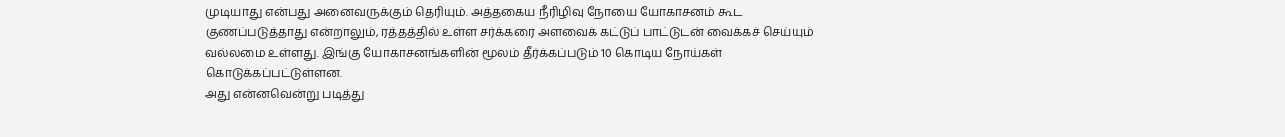முடியாது என்பது அனைவருக்கும் தெரியும். அத்தகைய நீரிழிவு நோயை யோகாசனம் கூட குணப்படுத்தாது என்றாலும், ரத்தத்தில் உள்ள சர்க்கரை அளவைக் கட்டுப் பாட்டுடன் வைக்கச் செய்யும் வல்லமை உள்ளது. இங்கு யோகாசனங்களின் மூலம் தீர்க்கப்படும் 10 கொடிய நோய்கள் கொடுக்கப்பட்டுள்ளன.
அது என்னவென்று படித்து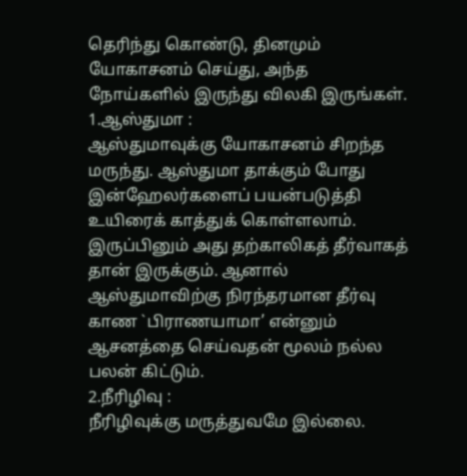தெரிந்து கொண்டு, தினமும் யோகாசனம் செய்து, அந்த நோய்களில் இருந்து விலகி இருங்கள்.
1.ஆஸ்துமா :
ஆஸ்துமாவுக்கு யோகாசனம் சிறந்த மருந்து. ஆஸ்துமா தாக்கும் போது இன்ஹேலர்களைப் பயன்படுத்தி உயிரைக் காத்துக் கொள்ளலாம். இருப்பினும் அது தற்காலிகத் தீர்வாகத் தான் இருக்கும். ஆனால் ஆஸ்துமாவிற்கு நிரந்தரமான தீர்வு காண `பிராணயாமா’ என்னும் ஆசனத்தை செய்வதன் மூலம் நல்ல பலன் கிட்டும்.
2.நீரிழிவு :
நீரிழிவுக்கு மருத்துவமே இல்லை.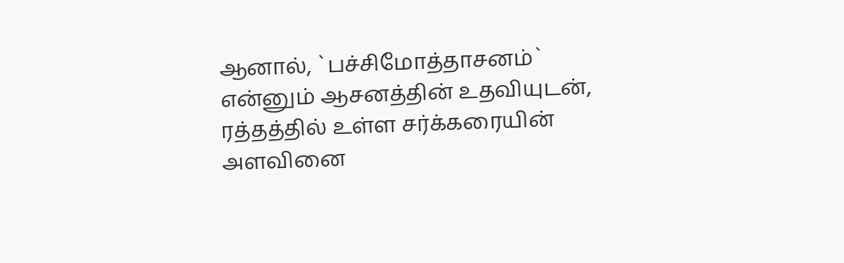ஆனால், `பச்சிமோத்தாசனம்` என்னும் ஆசனத்தின் உதவியுடன், ரத்தத்தில் உள்ள சர்க்கரையின் அளவினை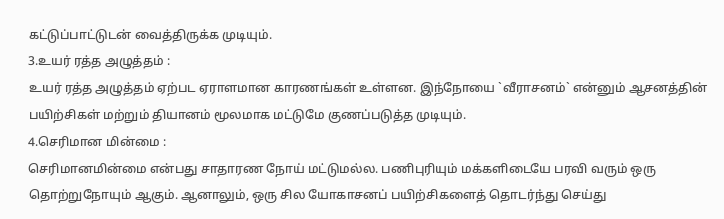கட்டுப்பாட்டுடன் வைத்திருக்க முடியும்.
3.உயர் ரத்த அழுத்தம் :
உயர் ரத்த அழுத்தம் ஏற்பட ஏராளமான காரணங்கள் உள்ளன. இந்நோயை `வீராசனம்` என்னும் ஆசனத்தின் பயிற்சிகள் மற்றும் தியானம் மூலமாக மட்டுமே குணப்படுத்த முடியும்.
4.செரிமான மின்மை :
செரிமானமின்மை என்பது சாதாரண நோய் மட்டுமல்ல. பணிபுரியும் மக்களிடையே பரவி வரும் ஒரு தொற்றுநோயும் ஆகும். ஆனாலும், ஒரு சில யோகாசனப் பயிற்சிகளைத் தொடர்ந்து செய்து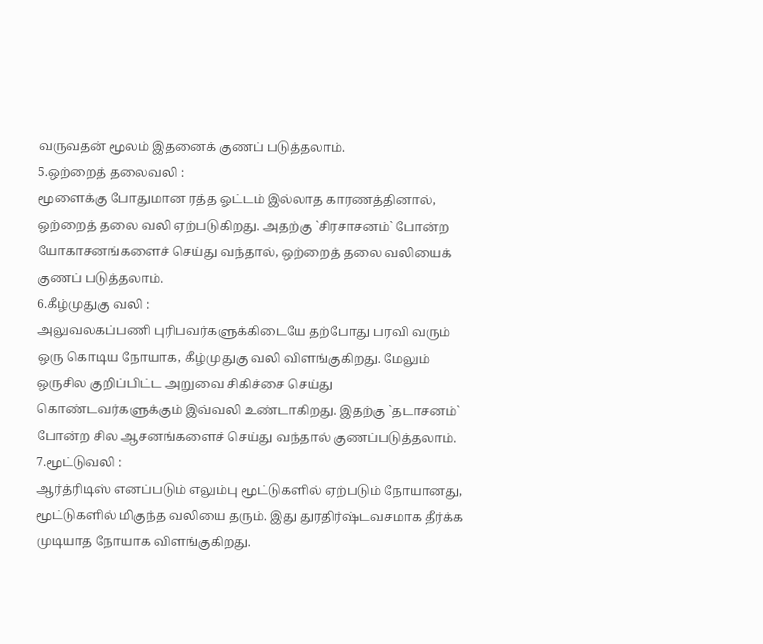வருவதன் மூலம் இதனைக் குணப் படுத்தலாம்.
5.ஒற்றைத் தலைவலி :
மூளைக்கு போதுமான ரத்த ஓட்டம் இல்லாத காரணத்தினால், ஒற்றைத் தலை வலி ஏற்படுகிறது. அதற்கு `சிரசாசனம்` போன்ற யோகாசனங்களைச் செய்து வந்தால், ஒற்றைத் தலை வலியைக் குணப் படுத்தலாம்.
6.கீழ்முதுகு வலி :
அலுவலகப்பணி புரிபவர்களுக்கிடையே தற்போது பரவி வரும் ஒரு கொடிய நோயாக, கீழ்முதுகு வலி விளங்குகிறது. மேலும் ஒருசில குறிப்பிட்ட அறுவை சிகிச்சை செய்து கொண்டவர்களுக்கும் இவ்வலி உண்டாகிறது. இதற்கு `தடாசனம்` போன்ற சில ஆசனங்களைச் செய்து வந்தால் குணப்படுத்தலாம்.
7.மூட்டுவலி :
ஆர்த்ரிடிஸ் எனப்படும் எலும்பு மூட்டுகளில் ஏற்படும் நோயானது, மூட்டுகளில் மிகுந்த வலியை தரும். இது துரதிர்ஷ்டவசமாக தீர்க்க முடியாத நோயாக விளங்குகிறது.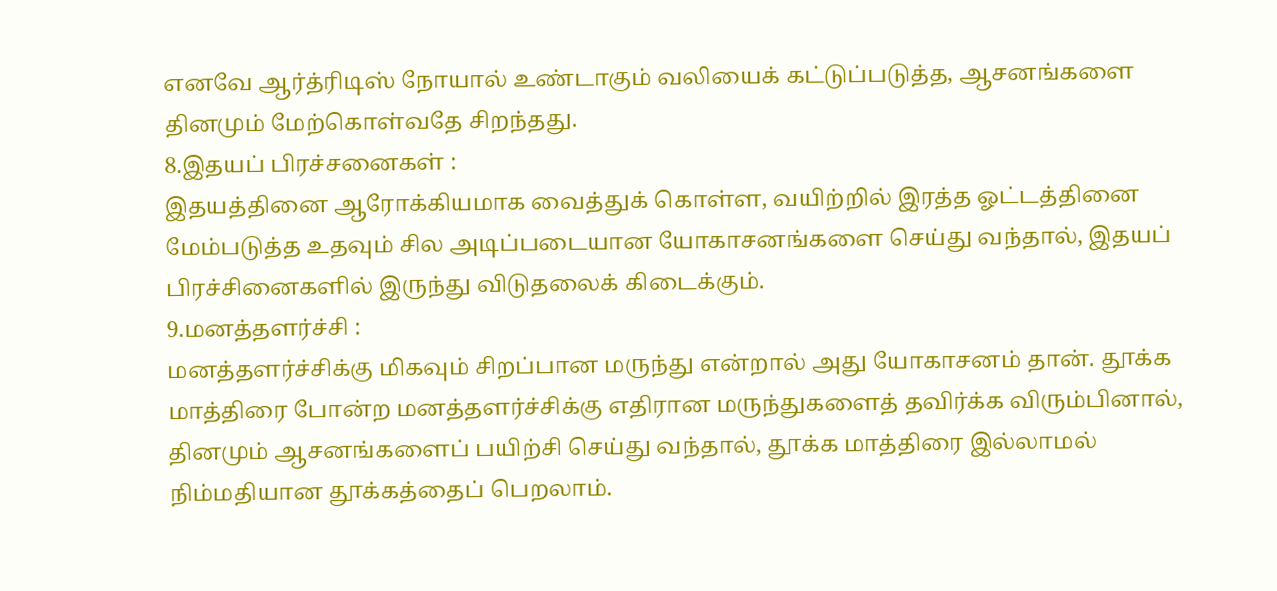எனவே ஆர்த்ரிடிஸ் நோயால் உண்டாகும் வலியைக் கட்டுப்படுத்த, ஆசனங்களை தினமும் மேற்கொள்வதே சிறந்தது.
8.இதயப் பிரச்சனைகள் :
இதயத்தினை ஆரோக்கியமாக வைத்துக் கொள்ள, வயிற்றில் இரத்த ஓட்டத்தினை மேம்படுத்த உதவும் சில அடிப்படையான யோகாசனங்களை செய்து வந்தால், இதயப் பிரச்சினைகளில் இருந்து விடுதலைக் கிடைக்கும்.
9.மனத்தளர்ச்சி :
மனத்தளர்ச்சிக்கு மிகவும் சிறப்பான மருந்து என்றால் அது யோகாசனம் தான். தூக்க மாத்திரை போன்ற மனத்தளர்ச்சிக்கு எதிரான மருந்துகளைத் தவிர்க்க விரும்பினால், தினமும் ஆசனங்களைப் பயிற்சி செய்து வந்தால், தூக்க மாத்திரை இல்லாமல் நிம்மதியான தூக்கத்தைப் பெறலாம்.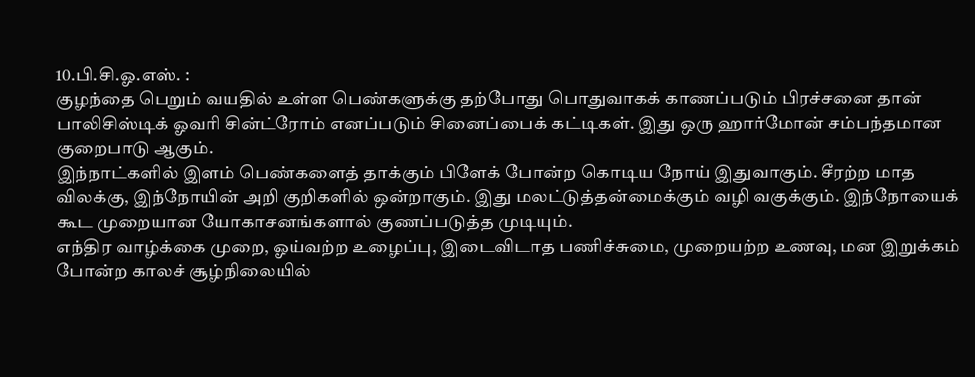10.பி.சி.ஓ.எஸ். :
குழந்தை பெறும் வயதில் உள்ள பெண்களுக்கு தற்போது பொதுவாகக் காணப்படும் பிரச்சனை தான் பாலிசிஸ்டிக் ஓவரி சின்ட்ரோம் எனப்படும் சினைப்பைக் கட்டிகள். இது ஒரு ஹார்மோன் சம்பந்தமான குறைபாடு ஆகும்.
இந்நாட்களில் இளம் பெண்களைத் தாக்கும் பிளேக் போன்ற கொடிய நோய் இதுவாகும். சீரற்ற மாத விலக்கு, இந்நோயின் அறி குறிகளில் ஒன்றாகும். இது மலட்டுத்தன்மைக்கும் வழி வகுக்கும். இந்நோயைக் கூட முறையான யோகாசனங்களால் குணப்படுத்த முடியும்.
எந்திர வாழ்க்கை முறை, ஓய்வற்ற உழைப்பு, இடைவிடாத பணிச்சுமை, முறையற்ற உணவு, மன இறுக்கம் போன்ற காலச் சூழ்நிலையில்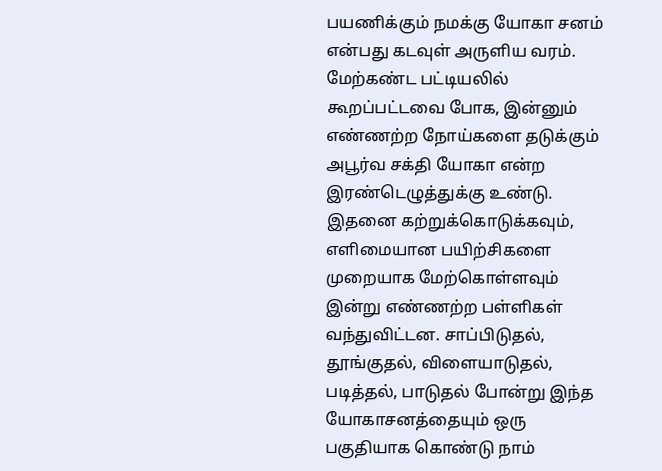பயணிக்கும் நமக்கு யோகா சனம் என்பது கடவுள் அருளிய வரம். மேற்கண்ட பட்டியலில் கூறப்பட்டவை போக, இன்னும் எண்ணற்ற நோய்களை தடுக்கும் அபூர்வ சக்தி யோகா என்ற இரண்டெழுத்துக்கு உண்டு.
இதனை கற்றுக்கொடுக்கவும், எளிமையான பயிற்சிகளை முறையாக மேற்கொள்ளவும் இன்று எண்ணற்ற பள்ளிகள் வந்துவிட்டன. சாப்பிடுதல், தூங்குதல், விளையாடுதல், படித்தல், பாடுதல் போன்று இந்த யோகாசனத்தையும் ஒரு பகுதியாக கொண்டு நாம்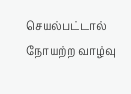செயல்பட்டால் நோயற்ற வாழ்வு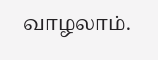வாழலாம்.